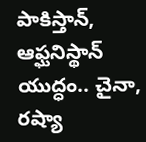పాకిస్తాన్‌, ఆఫ్ఘనిస్థాన్‌ యుద్ధం.. చైనా, రష్యా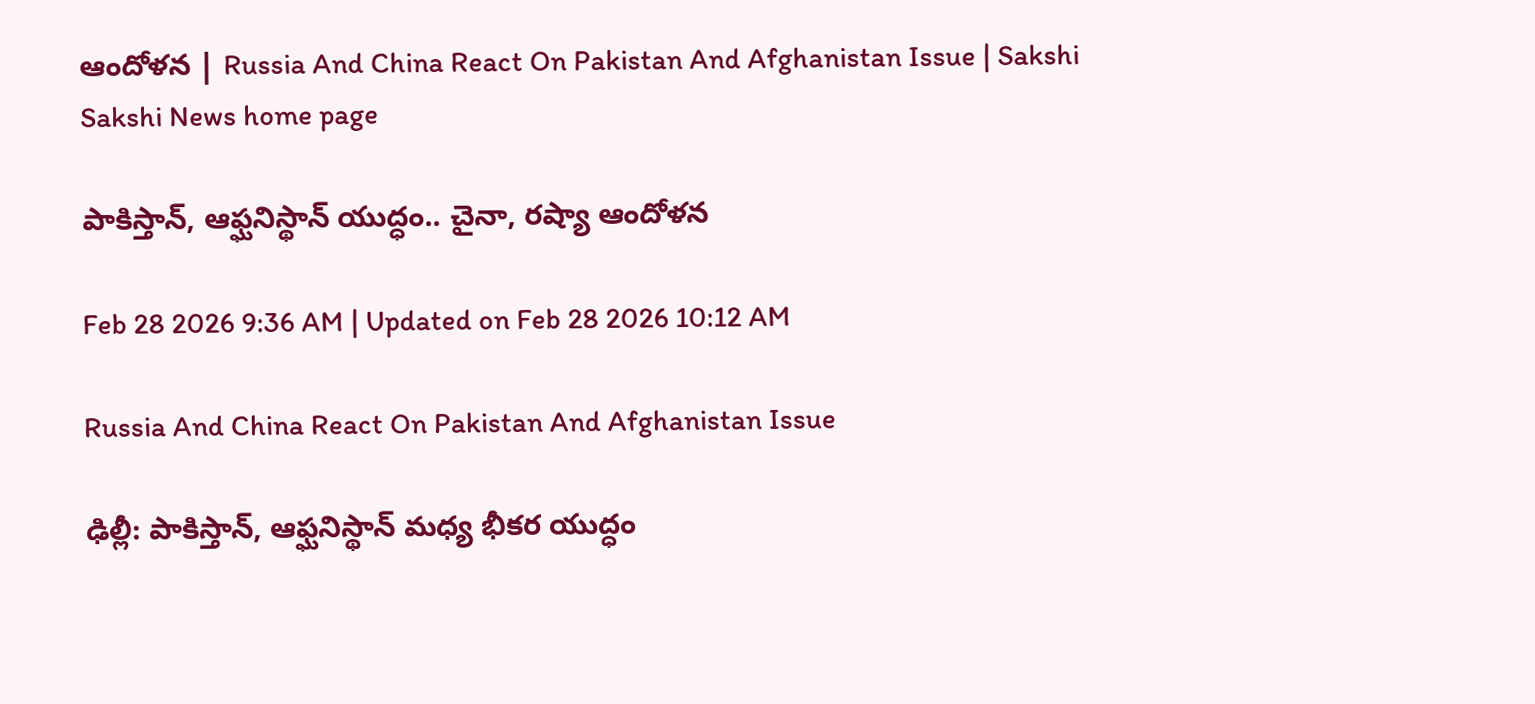ఆందోళన | Russia And China React On Pakistan And Afghanistan Issue | Sakshi
Sakshi News home page

పాకిస్తాన్‌, ఆఫ్ఘనిస్థాన్‌ యుద్ధం.. చైనా, రష్యా ఆందోళన

Feb 28 2026 9:36 AM | Updated on Feb 28 2026 10:12 AM

Russia And China React On Pakistan And Afghanistan Issue

ఢిల్లీ: పాకిస్తాన్‌, ఆఫ్ఘనిస్థాన్‌ మధ్య భీకర యుద్ధం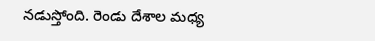నడుస్తోంది. రెండు దేశాల మధ్య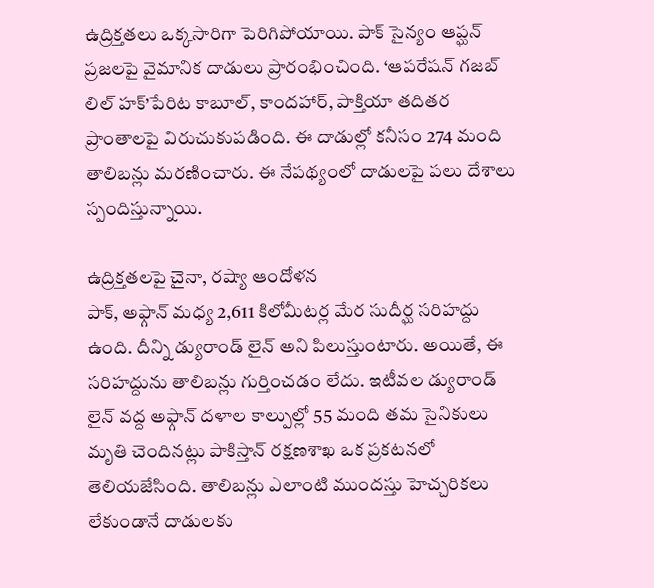ఉద్రిక్తతలు ఒక్కసారిగా పెరిగిపోయాయి. పాక్‌ సైన్యం ఆప్ఘన్‌ ప్రజలపై వైమానిక దాడులు ప్రారంభించింది. ‘ఆపరేషన్‌ గజబ్‌ లిల్‌ హక్‌’పేరిట కాబూల్, కాందహార్, పాక్తియా తదితర ప్రాంతాలపై విరుచుకుపడింది. ఈ దాడుల్లో కనీసం 274 మంది తాలిబన్లు మరణించారు. ఈ నేపథ్యంలో దాడులపై పలు దేశాలు స్పందిస్తున్నాయి.

ఉద్రిక్తతలపై చైనా, రష్యా ఆందోళన
పాక్, అఫ్గాన్‌ మధ్య 2,611 కిలోమీటర్ల మేర సుదీర్ఘ సరిహద్దు ఉంది. దీన్ని డ్యురాండ్‌ లైన్‌ అని పిలుస్తుంటారు. అయితే, ఈ సరిహద్దును తాలిబన్లు గుర్తించడం లేదు. ఇటీవల డ్యురాండ్‌ లైన్‌ వద్ద అఫ్గాన్‌ దళాల కాల్పుల్లో 55 మంది తమ సైనికులు మృతి చెందినట్లు పాకిస్తాన్‌ రక్షణశాఖ ఒక ప్రకటనలో తెలియజేసింది. తాలిబన్లు ఎలాంటి ముందస్తు హెచ్చరికలు లేకుండానే దాడులకు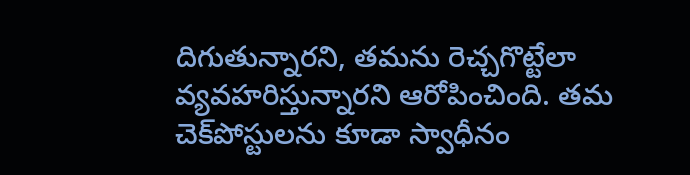దిగుతున్నారని, తమను రెచ్చగొట్టేలా వ్యవహరిస్తున్నారని ఆరోపించింది. తమ చెక్‌పోస్టులను కూడా స్వాధీనం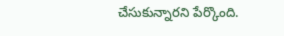చేసుకున్నారని పేర్కొంది.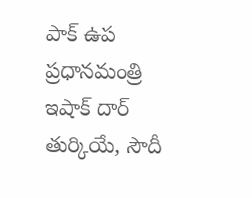పాక్‌ ఉప ప్రధానమంత్రి ఇషాక్‌ దార్‌ తుర్కియే, సౌదీ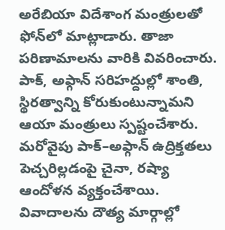అరేబియా విదేశాంగ మంత్రులతో ఫోన్‌లో మాట్లాడారు. తాజా పరిణామాలను వారికి వివరించారు. పాక్, అఫ్గాన్‌ సరిహద్దుల్లో శాంతి, స్థిరత్వాన్ని కోరుకుంటున్నామని ఆయా మంత్రులు స్పష్టంచేశారు. మరోవైపు పాక్‌–అఫ్గాన్‌ ఉద్రిక్తతలు పెచ్చరిల్లడంపై చైనా, రష్యా ఆందోళన వ్యక్తంచేశాయి. వివాదాలను దౌత్య మార్గాల్లో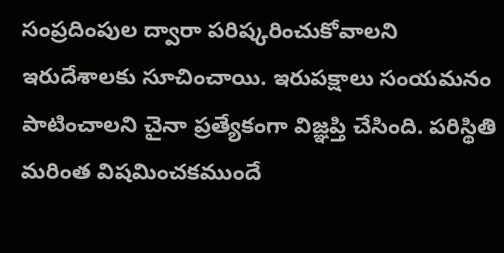సంప్రదింపుల ద్వారా పరిష్కరించుకోవాలని ఇరుదేశాలకు సూచించాయి. ఇరుపక్షాలు సంయమనం పాటించాలని చైనా ప్రత్యేకంగా విజ్ఞప్తి చేసింది. పరిస్థితి మరింత విషమించకముందే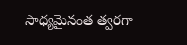సాధ్యమైనంత త్వరగా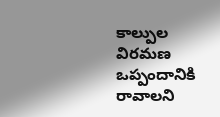కాల్పుల విరమణ ఒప్పందానికి రావాలని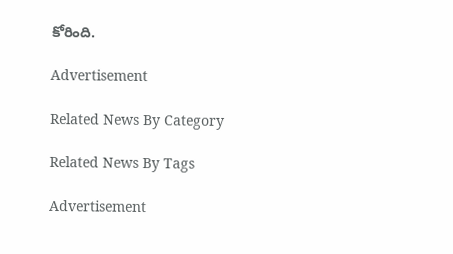కోరింది.

Advertisement

Related News By Category

Related News By Tags

Advertisement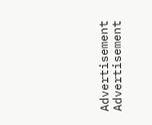Advertisement
Advertisement